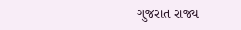ગુજરાત રાજ્ય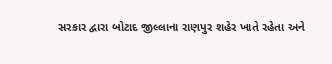સરકાર દ્વારા બોટાદ જીલ્લાના રાણપુર શહેર ખાતે રહેતા અને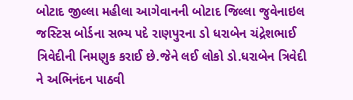બોટાદ જીલ્લા મહીલા આગેવાનની બોટાદ જિલ્લા જુવેનાઇલ જસ્ટિસ બોર્ડના સભ્ય પદે રાણપુરના ડો ધરાબેન ચંદ્રેશભાઈ ત્રિવેદીની નિમણુક કરાઈ છે.જેને લઈ લોકો ડો.ધરાબેન ત્રિવેદી ને અભિનંદન પાઠવી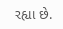રહ્યા છે.